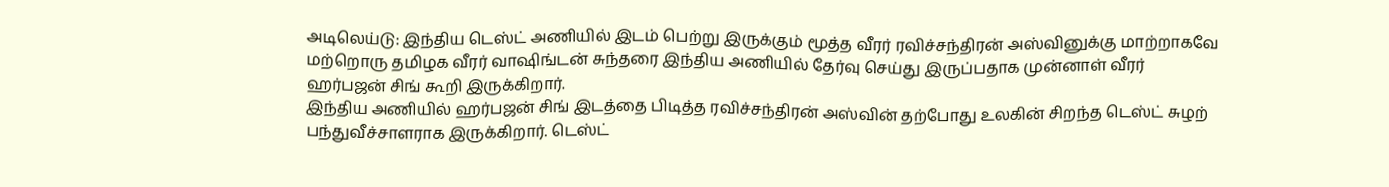அடிலெய்டு: இந்திய டெஸ்ட் அணியில் இடம் பெற்று இருக்கும் மூத்த வீரர் ரவிச்சந்திரன் அஸ்வினுக்கு மாற்றாகவே மற்றொரு தமிழக வீரர் வாஷிங்டன் சுந்தரை இந்திய அணியில் தேர்வு செய்து இருப்பதாக முன்னாள் வீரர் ஹர்பஜன் சிங் கூறி இருக்கிறார்.
இந்திய அணியில் ஹர்பஜன் சிங் இடத்தை பிடித்த ரவிச்சந்திரன் அஸ்வின் தற்போது உலகின் சிறந்த டெஸ்ட் சுழற் பந்துவீச்சாளராக இருக்கிறார். டெஸ்ட்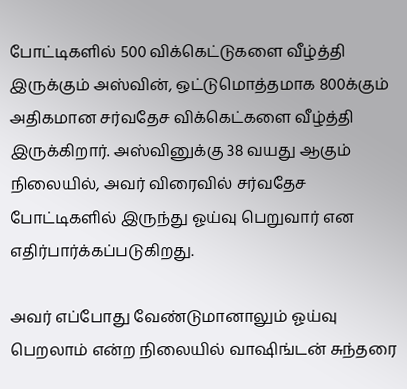போட்டிகளில் 500 விக்கெட்டுகளை வீழ்த்தி இருக்கும் அஸ்வின், ஒட்டுமொத்தமாக 800க்கும் அதிகமான சர்வதேச விக்கெட்களை வீழ்த்தி இருக்கிறார். அஸ்வினுக்கு 38 வயது ஆகும் நிலையில், அவர் விரைவில் சர்வதேச போட்டிகளில் இருந்து ஓய்வு பெறுவார் என எதிர்பார்க்கப்படுகிறது.

அவர் எப்போது வேண்டுமானாலும் ஓய்வு பெறலாம் என்ற நிலையில் வாஷிங்டன் சுந்தரை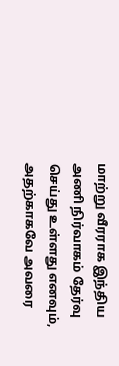மாற்று வீரராக இந்திய அணி நிர்வாகம் தேர்வு செய்து உள்ளது எனவும், அதற்காகவே அவரை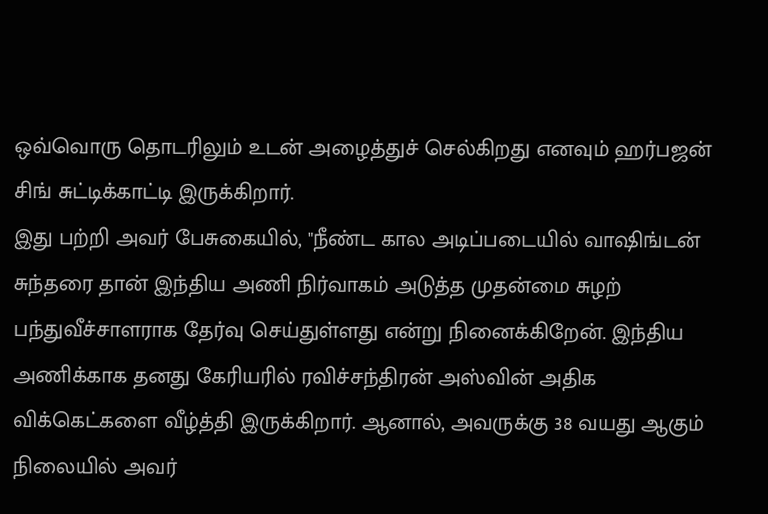ஒவ்வொரு தொடரிலும் உடன் அழைத்துச் செல்கிறது எனவும் ஹர்பஜன் சிங் சுட்டிக்காட்டி இருக்கிறார்.
இது பற்றி அவர் பேசுகையில், "நீண்ட கால அடிப்படையில் வாஷிங்டன் சுந்தரை தான் இந்திய அணி நிர்வாகம் அடுத்த முதன்மை சுழற் பந்துவீச்சாளராக தேர்வு செய்துள்ளது என்று நினைக்கிறேன். இந்திய அணிக்காக தனது கேரியரில் ரவிச்சந்திரன் அஸ்வின் அதிக விக்கெட்களை வீழ்த்தி இருக்கிறார். ஆனால், அவருக்கு 38 வயது ஆகும் நிலையில் அவர்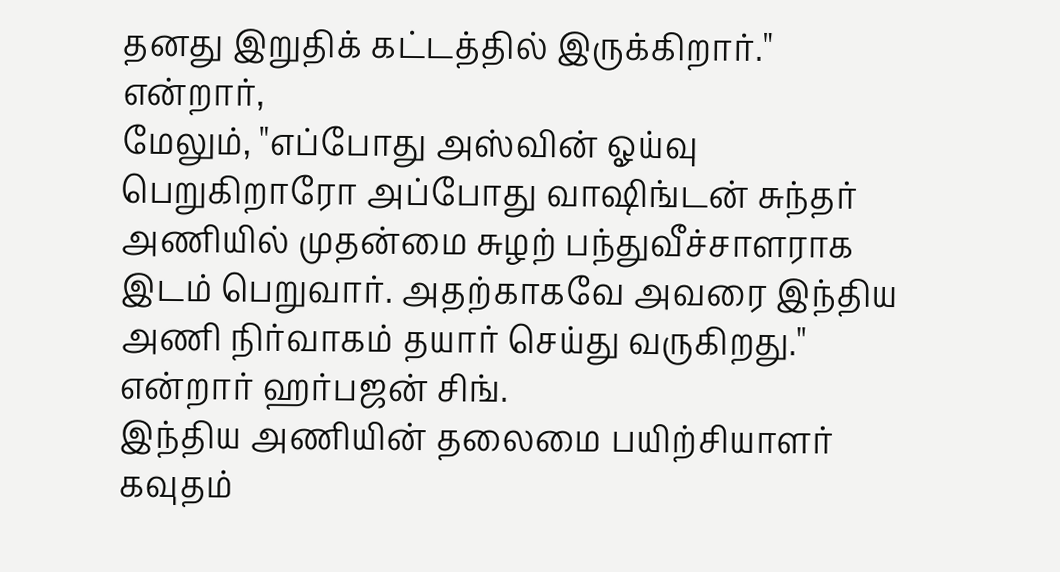தனது இறுதிக் கட்டத்தில் இருக்கிறார்." என்றார்,
மேலும், "எப்போது அஸ்வின் ஓய்வு பெறுகிறாரோ அப்போது வாஷிங்டன் சுந்தர் அணியில் முதன்மை சுழற் பந்துவீச்சாளராக இடம் பெறுவார். அதற்காகவே அவரை இந்திய அணி நிர்வாகம் தயார் செய்து வருகிறது." என்றார் ஹர்பஜன் சிங்.
இந்திய அணியின் தலைமை பயிற்சியாளர் கவுதம்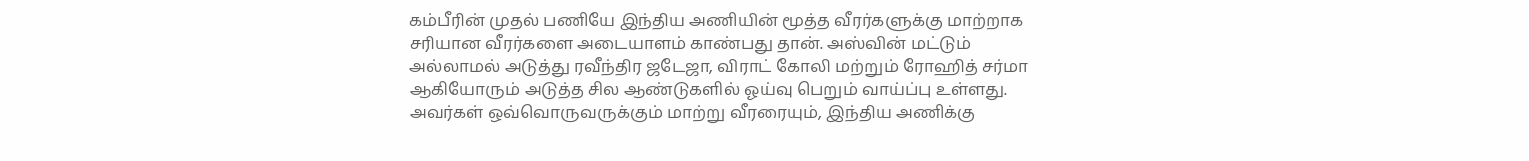கம்பீரின் முதல் பணியே இந்திய அணியின் மூத்த வீரர்களுக்கு மாற்றாக சரியான வீரர்களை அடையாளம் காண்பது தான். அஸ்வின் மட்டும் அல்லாமல் அடுத்து ரவீந்திர ஜடேஜா, விராட் கோலி மற்றும் ரோஹித் சர்மா ஆகியோரும் அடுத்த சில ஆண்டுகளில் ஓய்வு பெறும் வாய்ப்பு உள்ளது.
அவர்கள் ஒவ்வொருவருக்கும் மாற்று வீரரையும், இந்திய அணிக்கு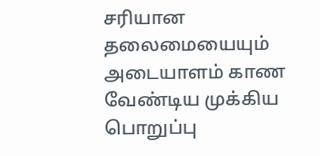சரியான தலைமையையும் அடையாளம் காண வேண்டிய முக்கிய பொறுப்பு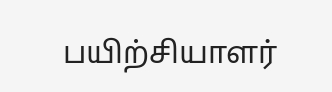பயிற்சியாளர்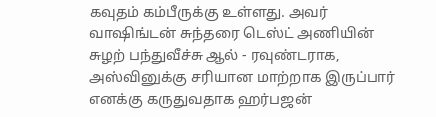கவுதம் கம்பீருக்கு உள்ளது. அவர் வாஷிங்டன் சுந்தரை டெஸ்ட் அணியின் சுழற் பந்துவீச்சு ஆல் - ரவுண்டராக, அஸ்வினுக்கு சரியான மாற்றாக இருப்பார் எனக்கு கருதுவதாக ஹர்பஜன்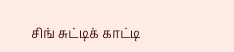சிங் சுட்டிக் காட்டி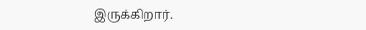இருக்கிறார்.